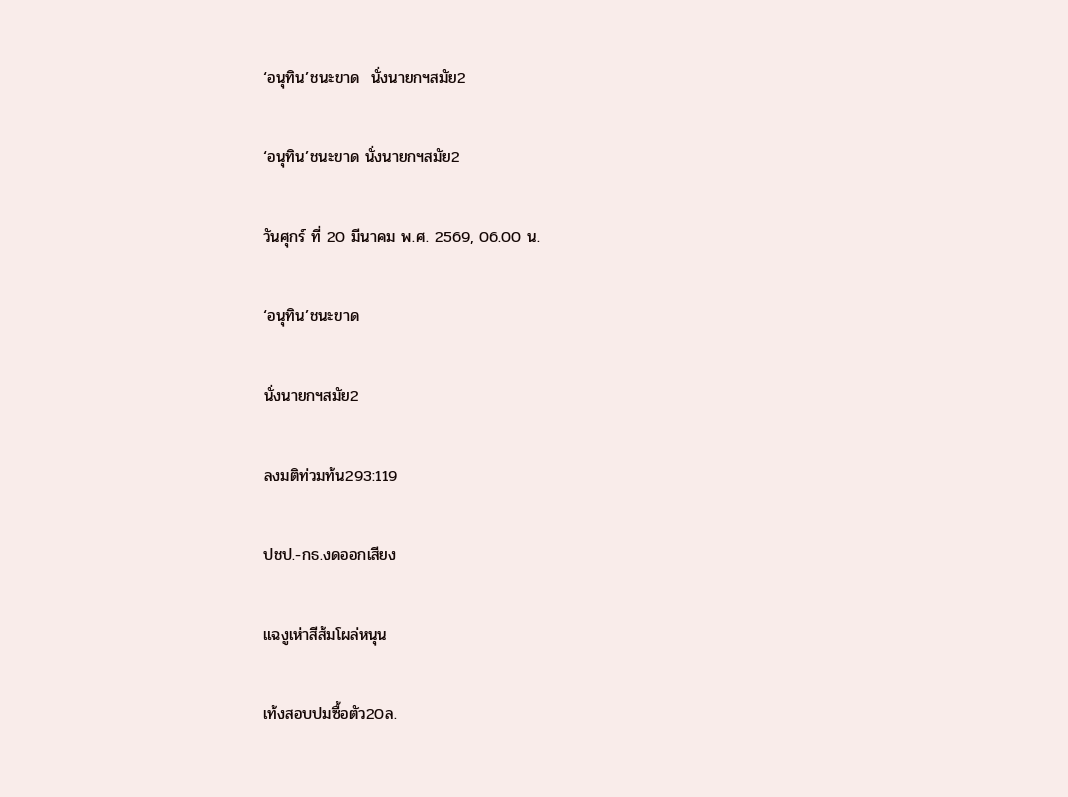‘อนุทิน’ชนะขาด  นั่งนายกฯสมัย2

‘อนุทิน’ชนะขาด นั่งนายกฯสมัย2

วันศุกร์ ที่ 20 มีนาคม พ.ศ. 2569, 06.00 น.

‘อนุทิน’ชนะขาด

นั่งนายกฯสมัย2

ลงมติท่วมท้น293:119

ปชป.-กธ.งดออกเสียง

แฉงูเห่าสีส้มโผล่หนุน

เท้งสอบปมซื้อตัว20ล.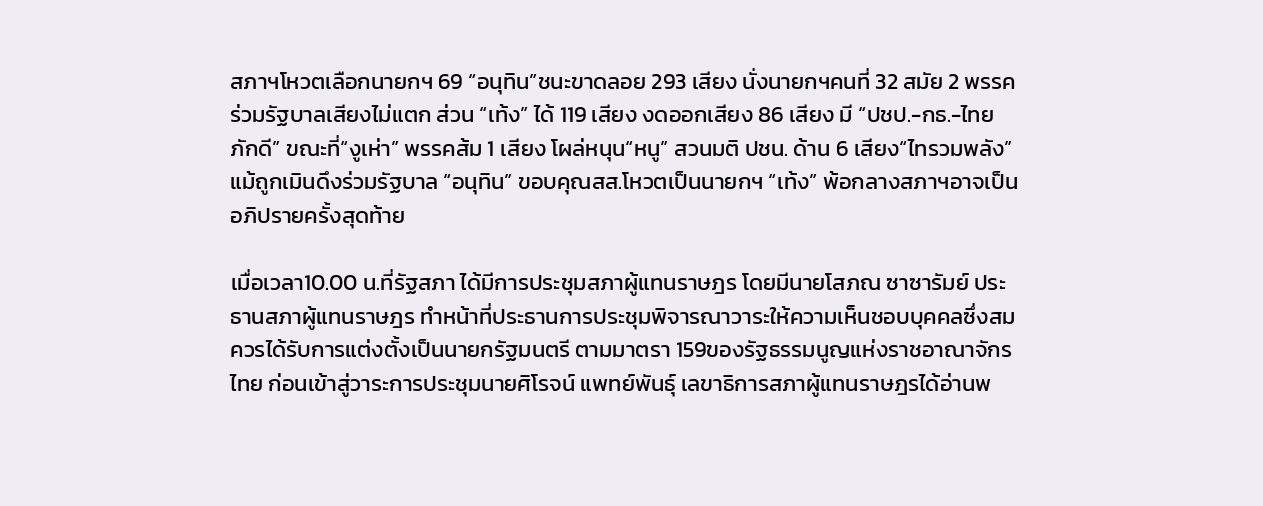สภาฯโหวตเลือกนายกฯ 69 “อนุทิน”ชนะขาดลอย 293 เสียง นั่งนายกฯคนที่ 32 สมัย 2 พรรคร่วมรัฐบาลเสียงไม่แตก ส่วน “เท้ง” ได้ 119 เสียง งดออกเสียง 86 เสียง มี “ปชป.-กธ.-ไทยภักดี” ขณะที่“งูเห่า” พรรคส้ม 1 เสียง โผล่หนุน“หนู” สวนมติ ปชน. ด้าน 6 เสียง“ไทรวมพลัง” แม้ถูกเมินดึงร่วมรัฐบาล “อนุทิน” ขอบคุณสส.โหวตเป็นนายกฯ “เท้ง” พ้อกลางสภาฯอาจเป็นอภิปรายครั้งสุดท้าย

เมื่อเวลา10.00 น.ที่รัฐสภา ได้มีการประชุมสภาผู้แทนราษฎร โดยมีนายโสภณ ซาซารัมย์ ประธานสภาผู้แทนราษฎร ทำหน้าที่ประธานการประชุมพิจารณาวาระให้ความเห็นชอบบุคคลซึ่งสมควรได้รับการแต่งตั้งเป็นนายกรัฐมนตรี ตามมาตรา 159ของรัฐธรรมนูญแห่งราชอาณาจักรไทย ก่อนเข้าสู่วาระการประชุมนายศิโรจน์ แพทย์พันธุ์ เลขาธิการสภาผู้แทนราษฎรได้อ่านพ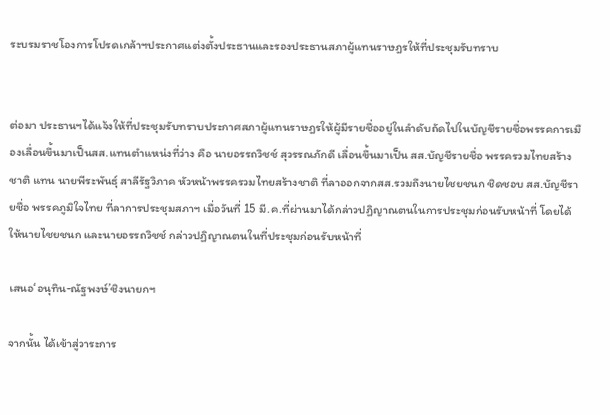ระบรมราชโองการโปรดเกล้าฯประกาศแต่งตั้งประธานและรองประธานสภาผู้แทนราษฎรให้ที่ประชุมรับทราบ


ต่อมา ประธานฯได้แจ้งให้ที่ประชุมรับทราบประกาศสภาผู้แทนราษฎรให้ผู้มีรายชื่ออยู่ในลำดับถัดไปในบัญชีรายชื่อพรรคการเมืองเลื่อนขึ้นมาเป็นสส.แทนตำแหน่งที่ว่าง คือ นายอรรถวิชช์ สุวรรณภักดี เลื่อนขึ้นมาเป็น สส.บัญชีรายชื่อ พรรครวมไทยสร้างชาติ แทน นายพีระพันธุ์ สาลีรัฐวิภาค หัวหน้าพรรครวมไทยสร้างชาติ ที่ลาออกจากสส.รวมถึงนายไชยชนก ชิดชอบ สส.บัญชีรายชื่อ พรรคภูมิใจไทย ที่ลาการประชุมสภาฯ เมื่อวันที่ 15 มี.ค.ที่ผ่านมาได้กล่าวปฏิญาณตนในการประชุมก่อนรับหน้าที่ โดยได้ให้นายไชยชนก และนายอรรถวิชช์ กล่าวปฏิญาณตนในที่ประชุมก่อนรับหน้าที่

เสนอ‘อนุทิน-ณัฐพงษ์’ชิงนายกฯ

จากนั้น ได้เข้าสู่วาระการ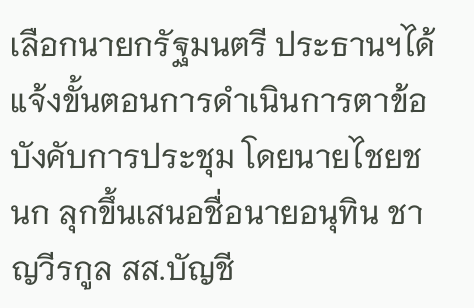เลือกนายกรัฐมนตรี ประธานฯได้แจ้งขั้นตอนการดำเนินการตาข้อบังคับการประชุม โดยนายไชยชนก ลุกขึ้นเสนอชื่อนายอนุทิน ชาญวีรกูล สส.บัญชี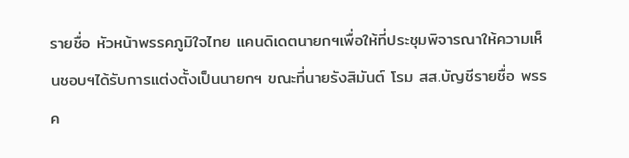รายชื่อ หัวหน้าพรรคภูมิใจไทย แคนดิเดตนายกฯเพื่อให้ที่ประชุมพิจารณาให้ความเห็นชอบฯได้รับการแต่งตั้งเป็นนายกฯ ขณะที่นายรังสิมันต์ โรม สส.บัญชีรายชื่อ พรรค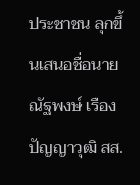ประชาชน ลุกขึ้นเสนอชื่อนายณัฐพงษ์ เรืองปัญญาวุฒิ สส.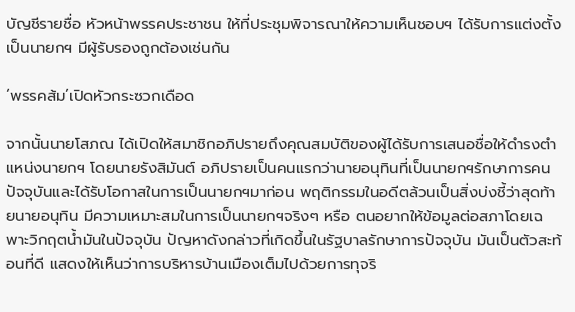บัญชีรายชื่อ หัวหน้าพรรคประชาชน ให้ที่ประชุมพิจารณาให้ความเห็นชอบฯ ได้รับการแต่งตั้งเป็นนายกฯ มีผู้รับรองถูกต้องเช่นกัน

‘พรรคส้ม’เปิดหัวกระซวกเดือด

จากนั้นนายโสภณ ได้เปิดให้สมาชิกอภิปรายถึงคุณสมบัติของผู้ได้รับการเสนอชื่อให้ดำรงตำแหน่งนายกฯ โดยนายรังสิมันต์ อภิปรายเป็นคนแรกว่านายอนุทินที่เป็นนายกฯรักษาการคนปัจจุบันและได้รับโอกาสในการเป็นนายกฯมาก่อน พฤติกรรมในอดีตล้วนเป็นสิ่งบ่งชี้ว่าสุดท้ายนายอนุทิน มีความเหมาะสมในการเป็นนายกฯจริงๆ หรือ ตนอยากให้ข้อมูลต่อสภาโดยเฉพาะวิกฤตน้ำมันในปัจจุบัน ปัญหาดังกล่าวที่เกิดขึ้นในรัฐบาลรักษาการปัจจุบัน มันเป็นตัวสะท้อนที่ดี แสดงให้เห็นว่าการบริหารบ้านเมืองเต็มไปด้วยการทุจริ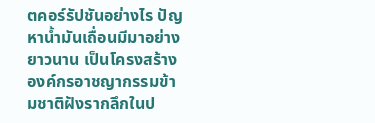ตคอร์รัปชันอย่างไร ปัญหาน้ำมันเถื่อนมีมาอย่างยาวนาน เป็นโครงสร้างองค์กรอาชญากรรมข้ามชาติฝังรากลึกในป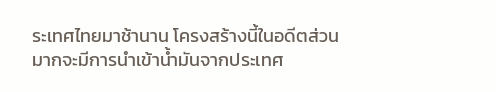ระเทศไทยมาช้านาน โครงสร้างนี้ในอดีตส่วนมากจะมีการนำเข้าน้ำมันจากประเทศ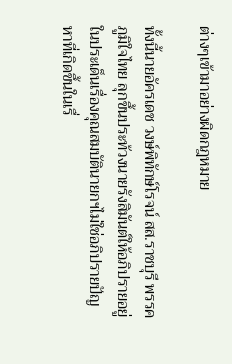ต่างๆเข้ามาอย่างผิดกฎหมาย

ทั้งนี้นายอัครเดช วงษ์พิทักษ์โรจน์ สส.ราชบุรี พรรคภูมิใจไทย ลุกขึ้นประท้วงนายรังสิมันต์ให้อภิปรายอยู่ในประเด็นเรื่องคุณสมบัตินายกฯไม่ใช่อภิปรายปัญหาที่เกิดขึ้นในเรื่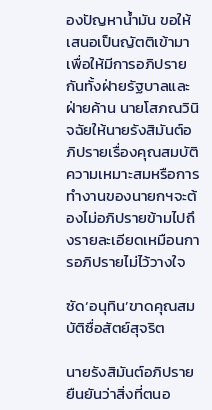องปัญหาน้ำมัน ขอให้เสนอเป็นญัตติเข้ามาเพื่อให้มีการอภิปรายกันทั้งฝ่ายรัฐบาลและฝ่ายค้าน นายโสภณวินิจฉัยให้นายรังสิมันต์อภิปรายเรื่องคุณสมบัติ ความเหมาะสมหรือการทำงานของนายกฯจะต้องไม่อภิปรายข้ามไปถึงรายละเอียดเหมือนการอภิปรายไม่ไว้วางใจ

ซัด‘อนุทิน’ขาดคุณสมบัติซื่อสัตย์สุจริต

นายรังสิมันต์อภิปรายยืนยันว่าสิ่งที่ตนอ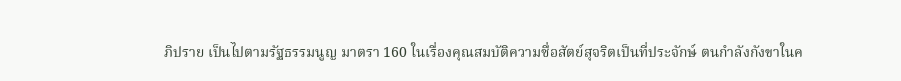ภิปราย เป็นไปตามรัฐธรรมนูญ มาตรา 160 ในเรื่องคุณสมบัติความซื่อสัตย์สุจริตเป็นที่ประจักษ์ ตนกำลังกังขาในค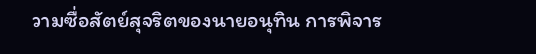วามซื่อสัตย์สุจริตของนายอนุทิน การพิจาร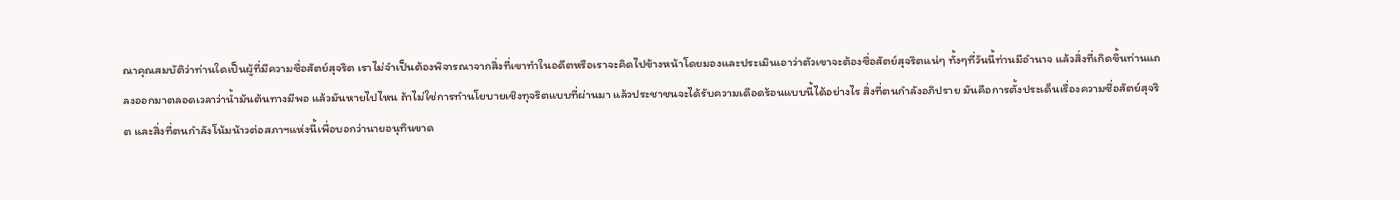ณาคุณสมบัติว่าท่านใดเป็นผู้ที่มีความซื่อสัตย์สุจริต เราไม่จำเป็นต้องพิจารณาจากสิ่งที่เขาทำในอดีตหรือเราจะคิดไปข้างหน้าโดยมองและประเมินเอาว่าตัวเขาจะต้องซื่อสัตย์สุจริตแน่ๆ ทั้งๆที่วันนี้ท่านมีอำนาจ แล้วสิ่งที่เกิดขึ้นท่านแถลงออกมาตลอดเวลาว่าน้ำมันต้นทางมีพอ แล้วมันหายไปไหน ถ้าไม่ใช่การทำนโยบายเชิงทุจริตแบบที่ผ่านมา แล้วประชาชนจะได้รับความเดือดร้อนแบบนี้ได้อย่างไร สิ่งที่ตนกำลังอภิปราย มันคือการตั้งประเด็นเรื่องความซื่อสัตย์สุจริต และสิ่งที่ตนกำลังโน้มน้าวต่อสภาฯแห่งนี้เพื่อบอกว่านายอนุทินขาด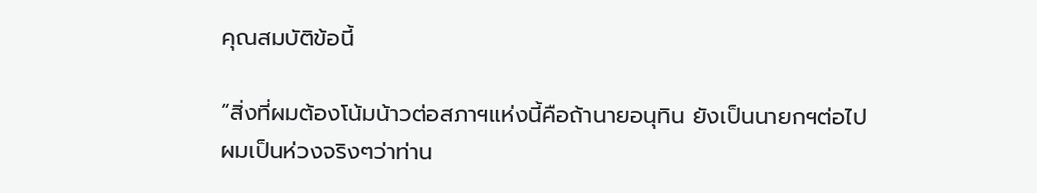คุณสมบัติข้อนี้

“สิ่งที่ผมต้องโน้มน้าวต่อสภาฯแห่งนี้คือถ้านายอนุทิน ยังเป็นนายกฯต่อไป ผมเป็นห่วงจริงๆว่าท่าน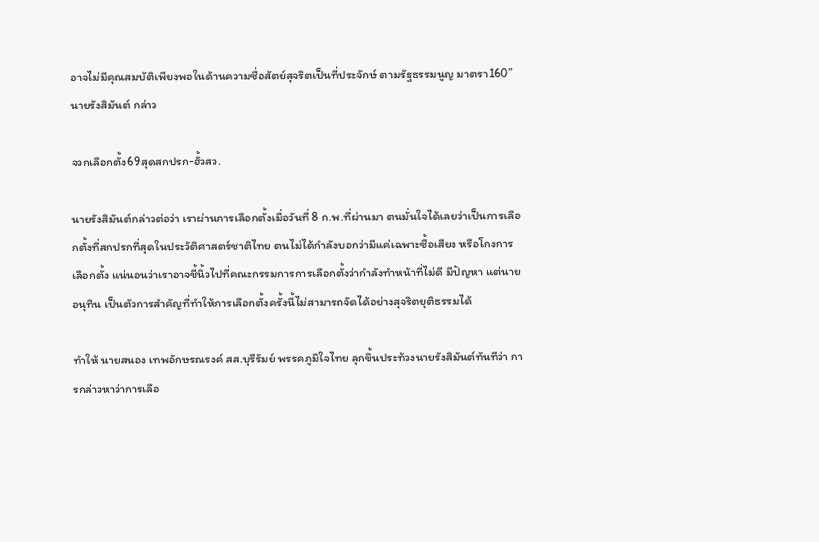อาจไม่มีคุณสมบัติเพียงพอในด้านความซื่อสัตย์สุจริตเป็นที่ประจักษ์ ตามรัฐธรรมนูญ มาตรา160” นายรังสิมันต์ กล่าว

จวกเลือกตั้ง69สุดสกปรก-ฮั้วสว.

นายรังสิมันต์กล่าวต่อว่า เราผ่านการเลือกตั้งเมื่อวันที่ 8 ก.พ.ที่ผ่านมา ตนมั่นใจได้เลยว่าเป็นการเลือกตั้งที่สกปรกที่สุดในประวัติศาสตร์ชาติไทย ตนไม่ได้กำลังบอกว่ามีแค่เฉพาะซื้อเสียง หรือโกงการเลือกตั้ง แน่นอนว่าเราอาจชี้นิ้วไปที่คณะกรรมการการเลือกตั้งว่ากำลังทำหน้าที่ไม่ดี มีปัญหา แต่นายอนุทิน เป็นตัวการสำคัญที่ทำให้การเลือกตั้งครั้งนี้ไม่สามารถจัดได้อย่างสุจริตยุติธรรมได้

ทำให้ นายสนอง เทพอักษรณรงค์ สส.บุรีรัมย์ พรรคภูมิใจไทย ลุกขึ้นประท้วงนายรังสิมันต์ทันทีว่า การกล่าวหาว่าการเลือ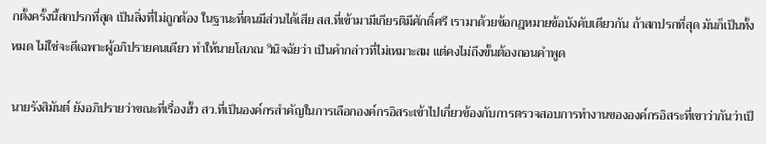กตั้งครั้งนี้สกปรกที่สุด เป็นสิ่งที่ไม่ถูกต้อง ในฐานะที่ตนมีส่วนได้เสีย สส.ที่เข้ามามีเกียรติมีศักดิ์ศรี เรามาด้วยข้อกฎหมายข้อบังคับเดียวกัน ถ้าสกปรกที่สุด มันก็เป็นทั้งหมด ไม่ใช่จะดีเฉพาะผู้อภิปรายคนเดียว ทำให้นายโสภณ วินิจฉัยว่า เป็นคำกล่าวที่ไม่เหมาะสม แต่คงไม่ถึงขั้นต้องถอนคำพูด

นายรังสิมันต์ ยังอภิปรายว่าขณะที่เรื่องฮั้ว สว.ที่เป็นองค์กรสำคัญในการเลือกองค์กรอิสระเข้าไปเกี่ยวข้องกับการตรวจสอบการทำงานขององค์กรอิสระที่เขาว่ากันว่าเป็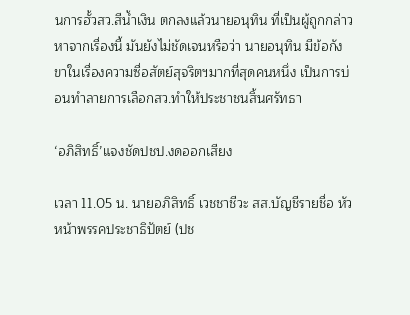นการฮั้วสว.สีน้ำเงิน ตกลงแล้วนายอนุทิน ที่เป็นผู้ถูกกล่าวหาจากเรื่องนี้ มันยังไม่ชัดเจนหรือว่า นายอนุทิน มีข้อกังขาในเรื่องความซื่อสัตย์สุจริตฯมากที่สุดคนหนึ่ง เป็นการบ่อนทำลายการเลือกสว.ทำให้ประชาชนสิ้นศรัทธา

‘อภิสิทธิ์’แจงชัดปชป.งดออกเสียง

เวลา 11.05 น. นายอภิสิทธิ์ เวชชาชีวะ สส.บัญชีรายชื่อ หัวหน้าพรรคประชาธิปัตย์ (ปช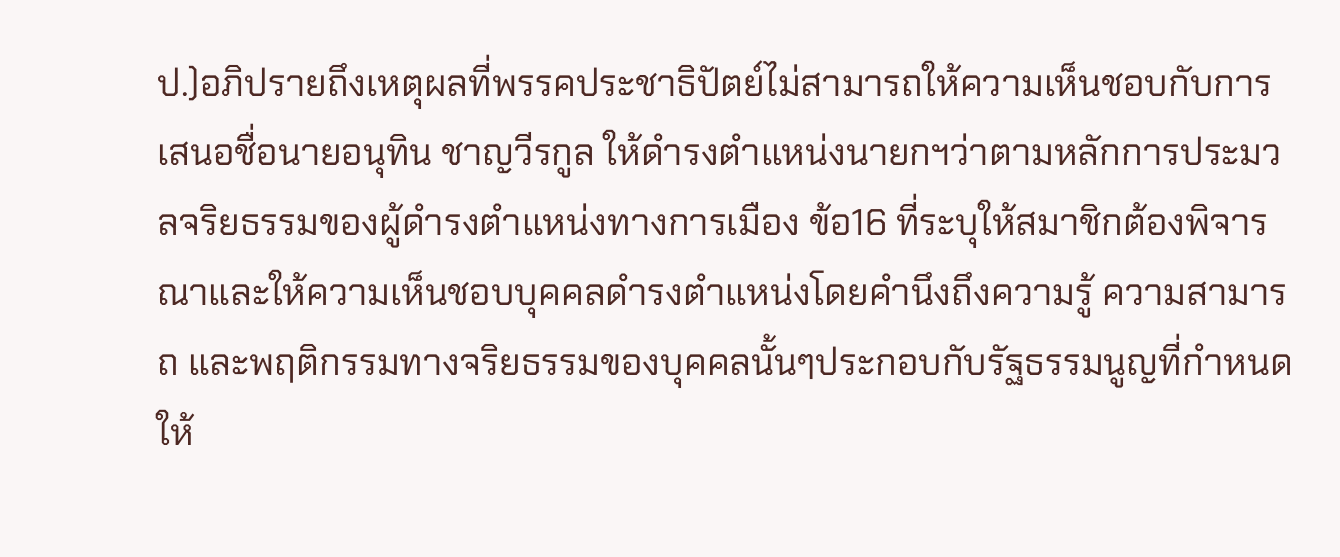ป.)อภิปรายถึงเหตุผลที่พรรคประชาธิปัตย์ไม่สามารถให้ความเห็นชอบกับการเสนอชื่อนายอนุทิน ชาญวีรกูล ให้ดำรงตำแหน่งนายกฯว่าตามหลักการประมวลจริยธรรมของผู้ดำรงตำแหน่งทางการเมือง ข้อ16 ที่ระบุให้สมาชิกต้องพิจารณาและให้ความเห็นชอบบุคคลดำรงตำแหน่งโดยคำนึงถึงความรู้ ความสามารถ และพฤติกรรมทางจริยธรรมของบุคคลนั้นๆประกอบกับรัฐธรรมนูญที่กำหนดให้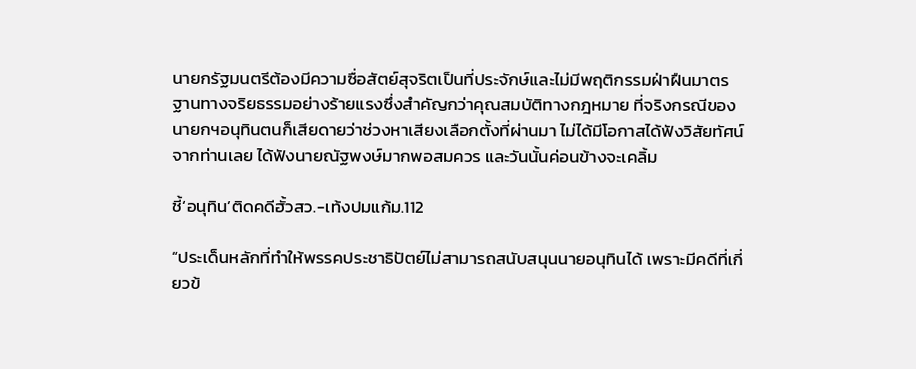นายกรัฐมนตรีต้องมีความซื่อสัตย์สุจริตเป็นที่ประจักษ์และไม่มีพฤติกรรมฝ่าฝืนมาตรฐานทางจริยธรรมอย่างร้ายแรงซึ่งสำคัญกว่าคุณสมบัติทางกฎหมาย ที่จริงกรณีของนายกฯอนุทินตนก็เสียดายว่าช่วงหาเสียงเลือกตั้งที่ผ่านมา ไม่ได้มีโอกาสได้ฟังวิสัยทัศน์จากท่านเลย ได้ฟังนายณัฐพงษ์มากพอสมควร และวันนั้นค่อนข้างจะเคลิ้ม

ชี้‘อนุทิน’ติดคดีฮั้วสว.-เท้งปมแก้ม.112

“ประเด็นหลักที่ทำให้พรรคประชาธิปัตย์ไม่สามารถสนับสนุนนายอนุทินได้ เพราะมีคดีที่เกี่ยวข้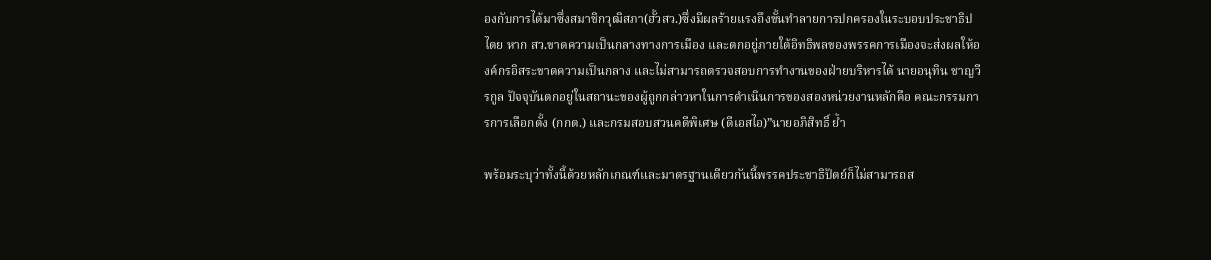องกับการได้มาซึ่งสมาชิกวุฒิสภา(ฮั้วสว.)ซึ่งมีผลร้ายแรงถึงขั้นทำลายการปกครองในระบอบประชาธิปไตย หาก สว.ขาดความเป็นกลางทางการเมือง และตกอยู่ภายใต้อิทธิพลของพรรคการเมืองจะส่งผลให้องค์กรอิสระขาดความเป็นกลาง และไม่สามารถตรวจสอบการทำงานของฝ่ายบริหารได้ นายอนุทิน ชาญวีรกูล ปัจจุบันตกอยู่ในสถานะของผู้ถูกกล่าวหาในการดำเนินการของสองหน่วยงานหลักคือ คณะกรรมการการเลือกตั้ง (กกต.) และกรมสอบสวนคดีพิเศษ (ดีเอสไอ)”นายอภิสิทธิ์ ย้ำ

พร้อมระบุว่าทั้งนี้ด้วยหลักเกณฑ์และมาตรฐานเดียวกันนี้พรรคประชาธิปัตย์ก็ไม่สามารถส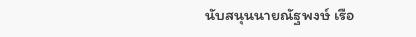นับสนุนนายณัฐพงษ์ เรือ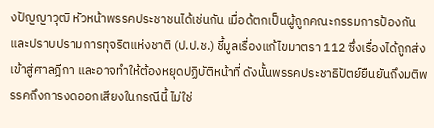งปัญญาวุฒิ หัวหน้าพรรคประชาชนได้เช่นกัน เมื่อด้ตกเป็นผู้ถูกคณะกรรมการป้องกันและปราบปรามการทุจริตแห่งชาติ (ป.ป.ช.) ชี้มูลเรื่องแก้ไขมาตรา 112 ซึ่งเรื่องได้ถูกส่งเข้าสู่ศาลฎีกา และอาจทำให้ต้องหยุดปฏิบัติหน้าที่ ดังนั้นพรรคประชาธิปัตย์ยืนยันถึงมติพรรคถึงการงดออกเสียงในกรณีนี้ ไม่ใช่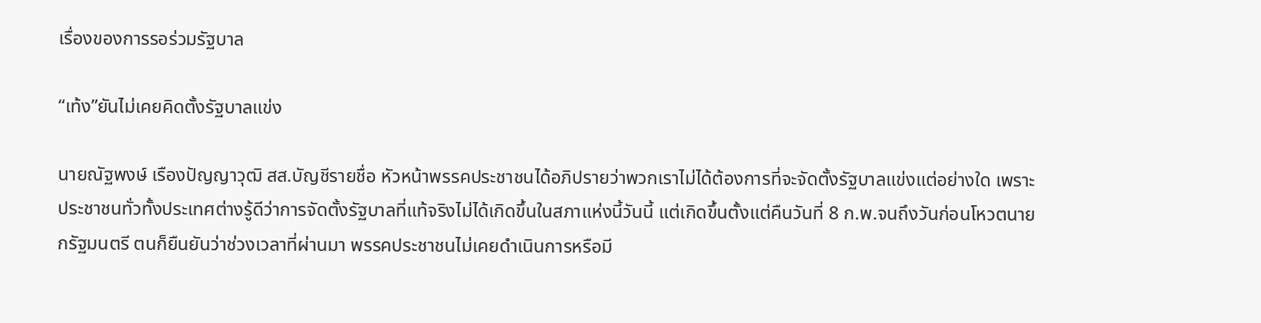เรื่องของการรอร่วมรัฐบาล

“เท้ง”ยันไม่เคยคิดตั้งรัฐบาลแข่ง

นายณัฐพงษ์ เรืองปัญญาวุฒิ สส.บัญชีรายชื่อ หัวหน้าพรรคประชาชนได้อภิปรายว่าพวกเราไม่ได้ต้องการที่จะจัดตั้งรัฐบาลแข่งแต่อย่างใด เพราะประชาชนทั่วทั้งประเทศต่างรู้ดีว่าการจัดตั้งรัฐบาลที่แท้จริงไม่ได้เกิดขึ้นในสภาแห่งนี้วันนี้ แต่เกิดขึ้นตั้งแต่คืนวันที่ 8 ก.พ.จนถึงวันก่อนโหวตนายกรัฐมนตรี ตนก็ยืนยันว่าช่วงเวลาที่ผ่านมา พรรคประชาชนไม่เคยดำเนินการหรือมี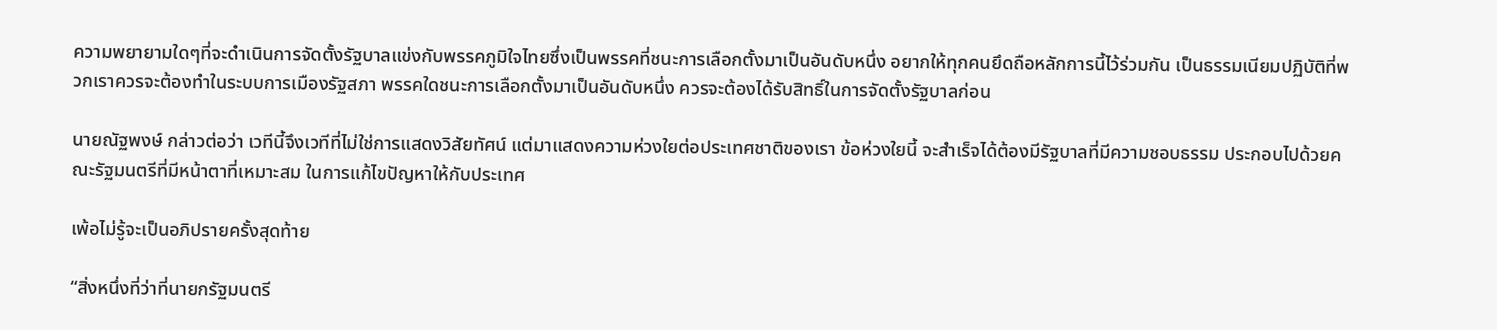ความพยายามใดๆที่จะดำเนินการจัดตั้งรัฐบาลแข่งกับพรรคภูมิใจไทยซึ่งเป็นพรรคที่ชนะการเลือกตั้งมาเป็นอันดับหนึ่ง อยากให้ทุกคนยึดถือหลักการนี้ไว้ร่วมกัน เป็นธรรมเนียมปฏิบัติที่พวกเราควรจะต้องทำในระบบการเมืองรัฐสภา พรรคใดชนะการเลือกตั้งมาเป็นอันดับหนึ่ง ควรจะต้องได้รับสิทธิ์ในการจัดตั้งรัฐบาลก่อน

นายณัฐพงษ์ กล่าวต่อว่า เวทีนี้จึงเวทีที่ไม่ใช่การแสดงวิสัยทัศน์ แต่มาแสดงความห่วงใยต่อประเทศชาติของเรา ข้อห่วงใยนี้ จะสำเร็จได้ต้องมีรัฐบาลที่มีความชอบธรรม ประกอบไปด้วยคณะรัฐมนตรีที่มีหน้าตาที่เหมาะสม ในการแก้ไขปัญหาให้กับประเทศ

เพ้อไม่รู้จะเป็นอภิปรายครั้งสุดท้าย

“สิ่งหนึ่งที่ว่าที่นายกรัฐมนตรี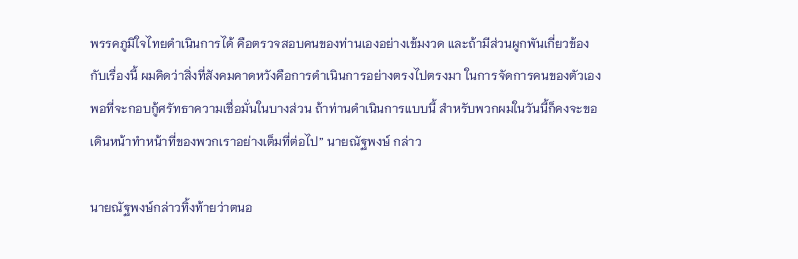พรรคภูมิใจไทยดำเนินการได้ คือตรวจสอบคนของท่านเองอย่างเข้มงวด และถ้ามีส่วนผูกพันเกี่ยวข้องกับเรื่องนี้ ผมคิดว่าสิ่งที่สังคมคาดหวังคือการดำเนินการอย่างตรงไปตรงมา ในการจัดการคนของตัวเอง พอที่จะกอบกู้ศรัทธาความเชื่อมั่นในบางส่วน ถ้าท่านดำเนินการแบบนี้ สำหรับพวกผมในวันนี้ก็คงจะขอเดินหน้าทำหน้าที่ของพวกเราอย่างเต็มที่ต่อไป” นายณัฐพงษ์ กล่าว

นายณัฐพงษ์กล่าวทิ้งท้ายว่าตนอ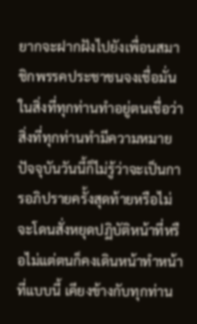ยากจะฝากฝังไปยังเพื่อนสมาชิกพรรคประชาชนจงเชื่อมั่นในสิ่งที่ทุกท่านทำอยู่ตนเชื่อว่าสิ่งที่ทุกท่านทำมีความหมาย ปัจจุบันวันนี้ก็ไม่รู้ว่าจะเป็นการอภิปรายครั้งสุดท้ายหรือไม่จะโดนสั่งหยุดปฏิบัติหน้าที่หรือไม่แต่ตนก็คงเดินหน้าทำหน้าที่แบบนี้ เคียงข้างกับทุกท่าน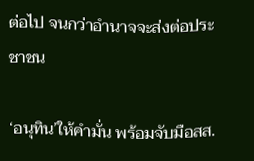ต่อไป จนกว่าอำนาจจะส่งต่อประชาชน

‘อนุทิน’ให้คำมั่น พร้อมจับมือสส.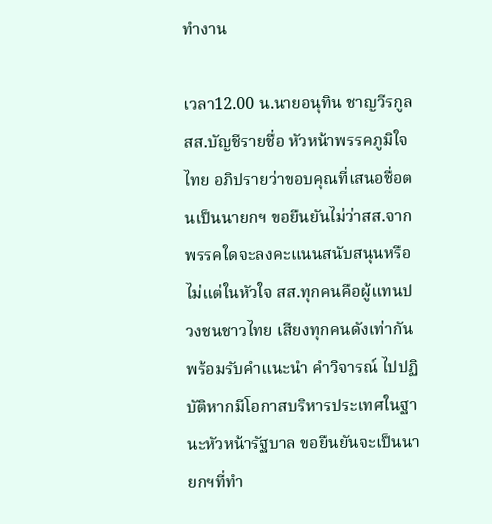ทำงาน

เวลา12.00 น.นายอนุทิน ชาญวีรกูล สส.บัญชีรายชื่อ หัวหน้าพรรคภูมิใจไทย อภิปรายว่าขอบคุณที่เสนอชื่อตนเป็นนายกฯ ขอยืนยันไม่ว่าสส.จากพรรคใดจะลงคะแนนสนับสนุนหรือไม่แต่ในหัวใจ สส.ทุกคนคือผู้แทนปวงชนชาวไทย เสียงทุกคนดังเท่ากัน พร้อมรับคำแนะนำ คำวิจารณ์ ไปปฏิบัติหากมีโอกาสบริหารประเทศในฐานะหัวหน้ารัฐบาล ขอยืนยันจะเป็นนายกฯที่ทำ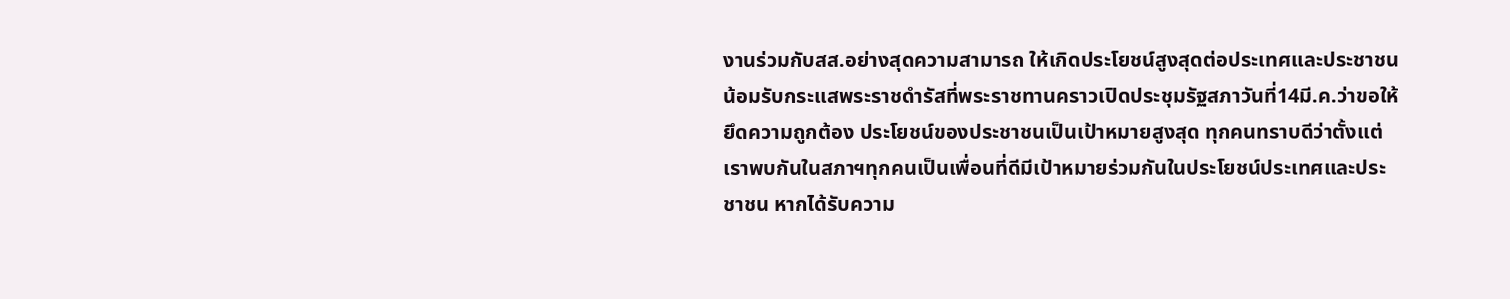งานร่วมกับสส.อย่างสุดความสามารถ ให้เกิดประโยชน์สูงสุดต่อประเทศและประชาชน น้อมรับกระแสพระราชดำรัสที่พระราชทานคราวเปิดประชุมรัฐสภาวันที่14มี.ค.ว่าขอให้ยึดความถูกต้อง ประโยชน์ของประชาชนเป็นเป้าหมายสูงสุด ทุกคนทราบดีว่าตั้งแต่เราพบกันในสภาฯทุกคนเป็นเพื่อนที่ดีมีเป้าหมายร่วมกันในประโยชน์ประเทศและประชาชน หากได้รับความ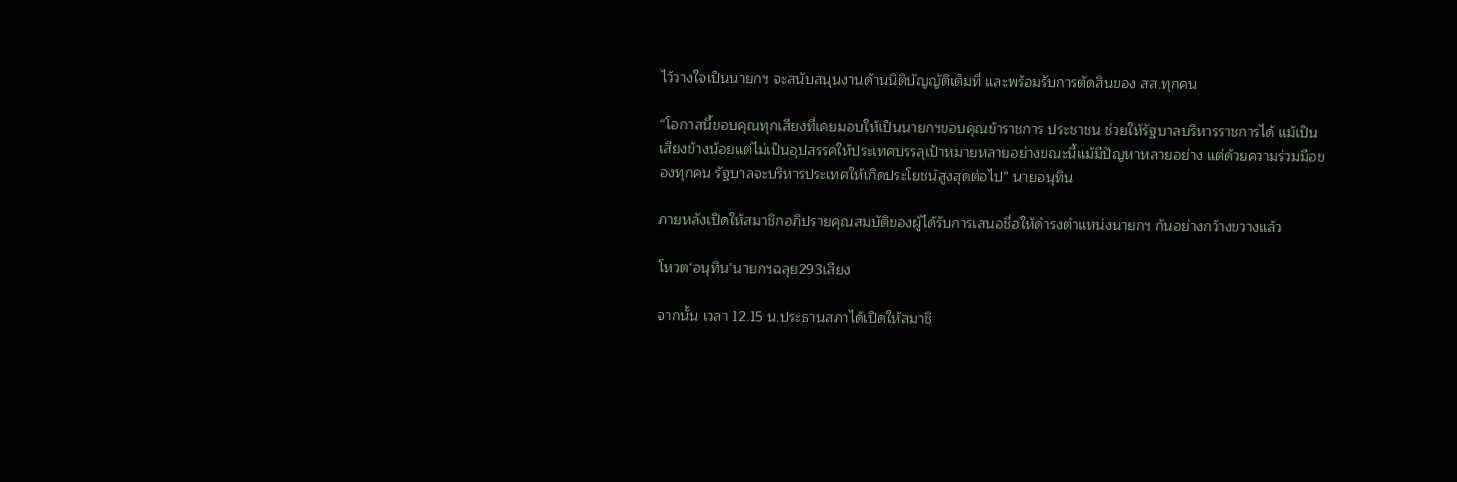ไว้วางใจเป็นนายกฯ จะสนับสนุนงานด้านนิติบัญญัติเต็มที่ และพร้อมรับการตัดสินของ สส.ทุกคน

“โอกาสนี้ขอบคุณทุกเสียงที่เคยมอบให้เป็นนายกฯขอบคุณข้าราชการ ประชาชน ช่วยให้รัฐบาลบริหารราชการได้ แม้เป็นเสียงข้างน้อยแต่ไม่เป็นอุปสรรคให้ประเทศบรรลุเป้าหมายหลายอย่างขณะนี้แม้มีปัญหาหลายอย่าง แต่ด้วยความร่วมมือของทุกคน รัฐบาลจะบริหารประเทศให้เกิดประโยชน์สูงสุดต่อไป” นายอนุทิน

ภายหลังเปิดให้สมาชิกอภิปรายคุณสมบัติของผู้ได้รับการเสนอชื่อให้ดำรงตำแหน่งนายกฯ กันอย่างกว้างขวางแล้ว

โหวต‘อนุทิน’นายกฯฉลุย293เสียง

จากนั้น เวลา 12.15 น.ประธานสภาได้เปิดให้สมาชิ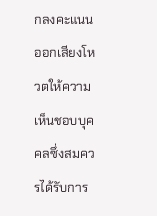กลงคะแนนออกเสียงโหวตให้ความเห็นชอบบุคคลซึ่งสมควรได้รับการ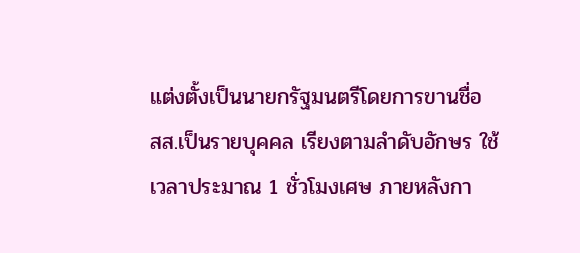แต่งตั้งเป็นนายกรัฐมนตรีโดยการขานชื่อ สส.เป็นรายบุคคล เรียงตามลำดับอักษร ใช้เวลาประมาณ 1 ชั่วโมงเศษ ภายหลังกา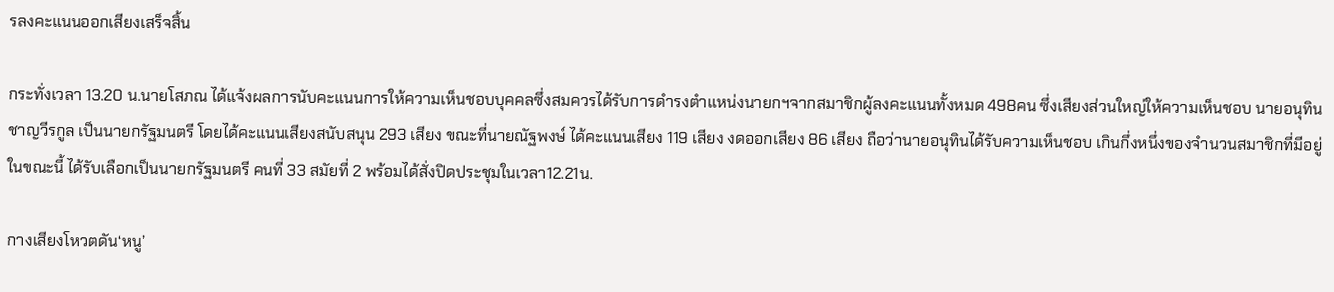รลงคะแนนออกเสียงเสร็จสิ้น

กระทั่งเวลา 13.20 น.นายโสภณ ได้แจ้งผลการนับคะแนนการให้ความเห็นชอบบุคคลซึ่งสมควรได้รับการดำรงตำแหน่งนายกฯจากสมาชิกผู้ลงคะแนนทั้งหมด 498คน ซึ่งเสียงส่วนใหญ่ให้ความเห็นชอบ นายอนุทิน ชาญวีรกูล เป็นนายกรัฐมนตรี โดยได้คะแนนเสียงสนับสนุน 293 เสียง ขณะที่นายณัฐพงษ์ ได้คะแนนเสียง 119 เสียง งดออกเสียง 86 เสียง ถือว่านายอนุทินได้รับความเห็นชอบ เกินกึ่งหนึ่งของจำนวนสมาชิกที่มีอยู่ในขณะนี้ ได้รับเลือกเป็นนายกรัฐมนตรี คนที่ 33 สมัยที่ 2 พร้อมได้สั่งปิดประชุมในเวลา12.21น.

กางเสียงโหวตดัน‘หนู’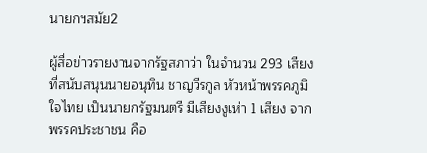นายกฯสมัย2

ผู้สื่อข่าวรายงานจากรัฐสภาว่า ในจำนวน 293 เสียง ที่สนับสนุนนายอนุทิน ชาญวีรกูล หัวหน้าพรรคภูมิใจไทย เป็นนายกรัฐมนตรี มีเสียงงูเห่า 1 เสียง จากพรรคประชาชน คือ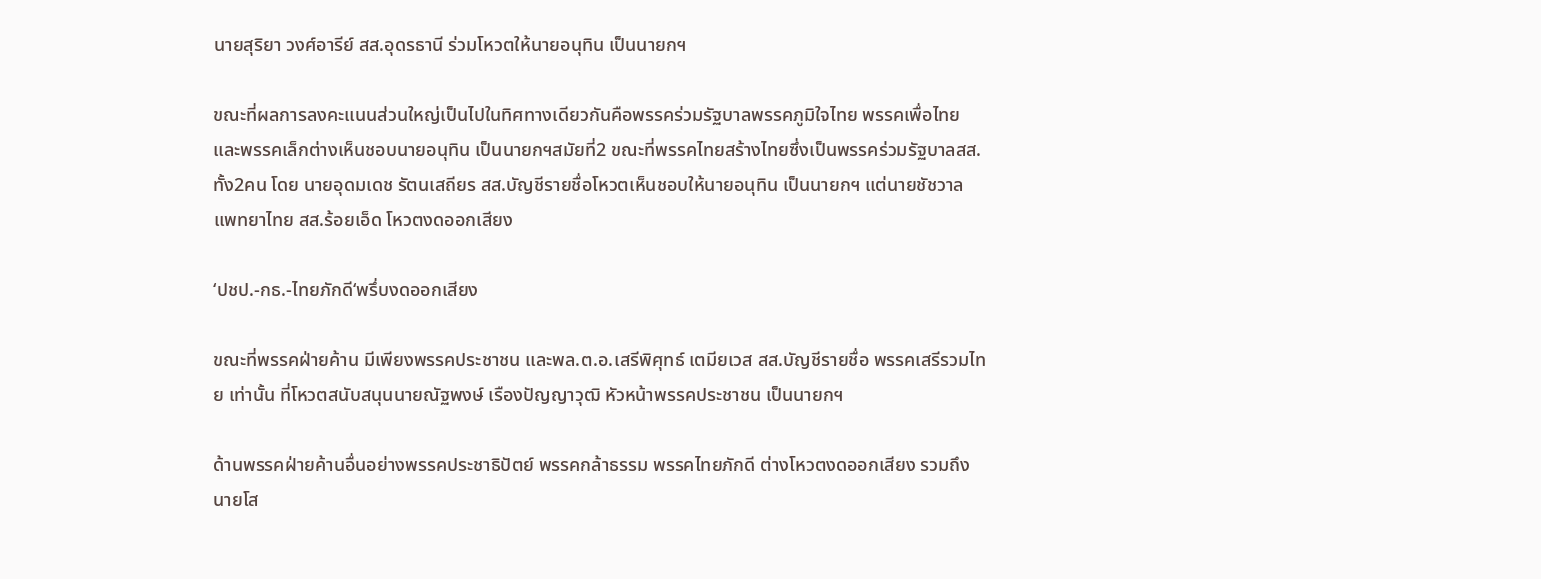นายสุริยา วงศ์อารีย์ สส.อุดรธานี ร่วมโหวตให้นายอนุทิน เป็นนายกฯ

ขณะที่ผลการลงคะแนนส่วนใหญ่เป็นไปในทิศทางเดียวกันคือพรรคร่วมรัฐบาลพรรคภูมิใจไทย พรรคเพื่อไทย และพรรคเล็กต่างเห็นชอบนายอนุทิน เป็นนายกฯสมัยที่2 ขณะที่พรรคไทยสร้างไทยซึ่งเป็นพรรคร่วมรัฐบาลสส.ทั้ง2คน โดย นายอุดมเดช รัตนเสถียร สส.บัญชีรายชื่อโหวตเห็นชอบให้นายอนุทิน เป็นนายกฯ แต่นายชัชวาล แพทยาไทย สส.ร้อยเอ็ด โหวตงดออกเสียง

‘ปชป.-กธ.-ไทยภักดี‘พรึ่บงดออกเสียง

ขณะที่พรรคฝ่ายค้าน มีเพียงพรรคประชาชน และพล.ต.อ.เสรีพิศุทธ์ เตมียเวส สส.บัญชีรายชื่อ พรรคเสรีรวมไทย เท่านั้น ที่โหวตสนับสนุนนายณัฐพงษ์ เรืองปัญญาวุฒิ หัวหน้าพรรคประชาชน เป็นนายกฯ

ด้านพรรคฝ่ายค้านอื่นอย่างพรรคประชาธิปัตย์ พรรคกล้าธรรม พรรคไทยภักดี ต่างโหวตงดออกเสียง รวมถึง นายโส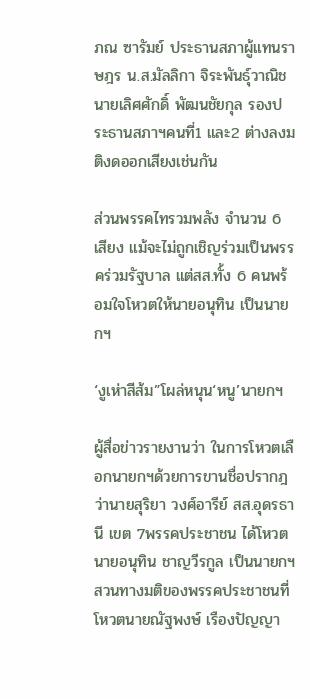ภณ ซารัมย์ ประธานสภาผู้แทนราษฎร น.ส.มัลลิกา จิระพันธุ์วาณิช นายเลิศศักดิ์ พัฒนชัยกุล รองประธานสภาฯคนที่1 และ2 ต่างลงมติงดออกเสียงเช่นกัน

ส่วนพรรคไทรวมพลัง จำนวน 6 เสียง แม้จะไม่ถูกเชิญร่วมเป็นพรรคร่วมรัฐบาล แต่สส.ทั้ง 6 คนพร้อมใจโหวตให้นายอนุทิน เป็นนายกฯ

‘งูเห่าสีส้ม”โผล่หนุน‘หนู’นายกฯ

ผู้สื่อข่าวรายงานว่า ในการโหวตเลือกนายกฯด้วยการขานชื่อปรากฎว่านายสุริยา วงศ์อารีย์ สส.อุดรธานี เขต 7พรรคประชาชน ได้โหวต นายอนุทิน ชาญวีรกูล เป็นนายกฯ สวนทางมติของพรรคประชาชนที่โหวตนายณัฐพงษ์ เรืองปัญญา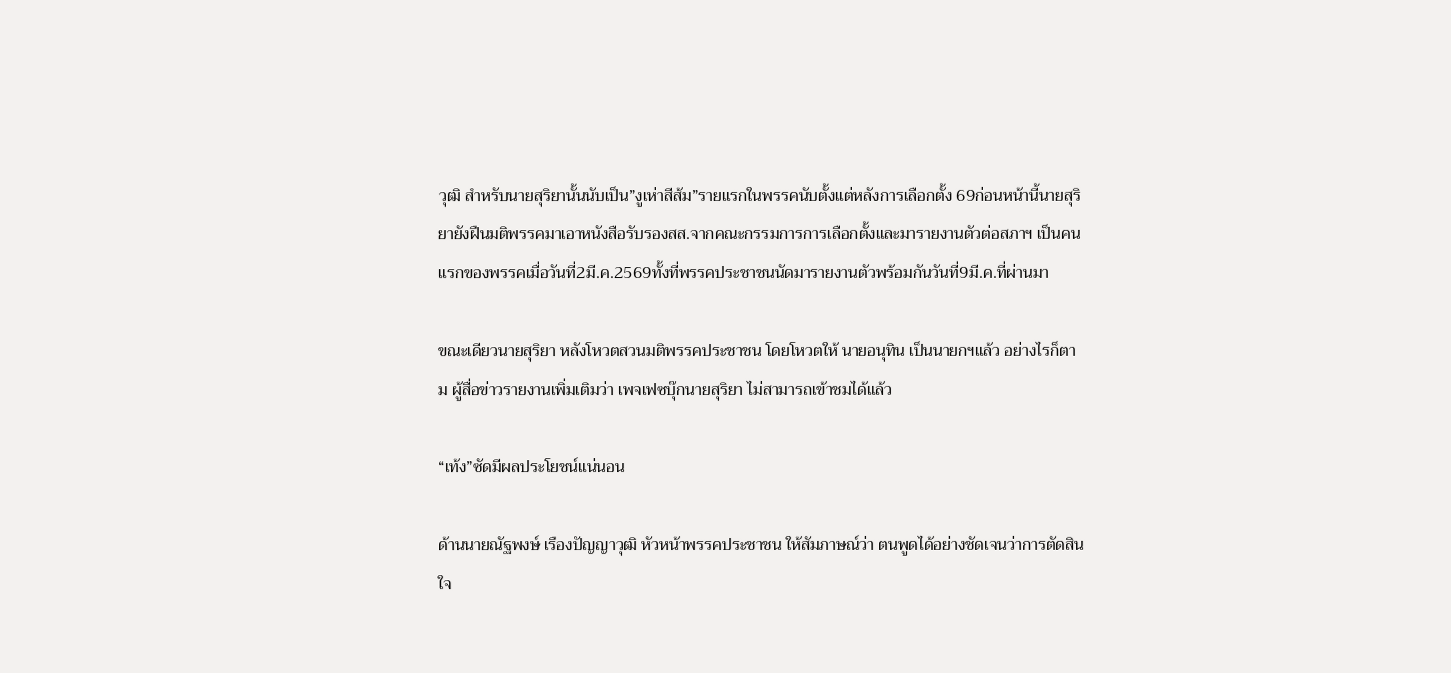วุฒิ สำหรับนายสุริยานั้นนับเป็น”งูเห่าสีส้ม”รายแรกในพรรคนับตั้งแต่หลังการเลือกตั้ง 69ก่อนหน้านี้นายสุริยายังฝืนมติพรรคมาเอาหนังสือรับรองสส.จากคณะกรรมการการเลือกตั้งและมารายงานตัวต่อสภาฯ เป็นคนแรกของพรรคเมื่อวันที่2มี.ค.2569ทั้งที่พรรคประชาชนนัดมารายงานตัวพร้อมกันวันที่9มี.ค.ที่ผ่านมา

ขณะเดียวนายสุริยา หลังโหวตสวนมติพรรคประชาชน โดยโหวตให้ นายอนุทิน เป็นนายกฯแล้ว อย่างไรก็ตาม ผู้สื่อข่าวรายงานเพิ่มเติมว่า เพจเฟซบุ๊กนายสุริยา ไม่สามารถเข้าชมได้แล้ว

“เท้ง”ซัดมีผลประโยชน์แน่นอน

ด้านนายณัฐพงษ์ เรืองปัญญาวุฒิ หัวหน้าพรรคประชาชน ให้สัมภาษณ์ว่า ตนพูดได้อย่างชัดเจนว่าการตัดสินใจ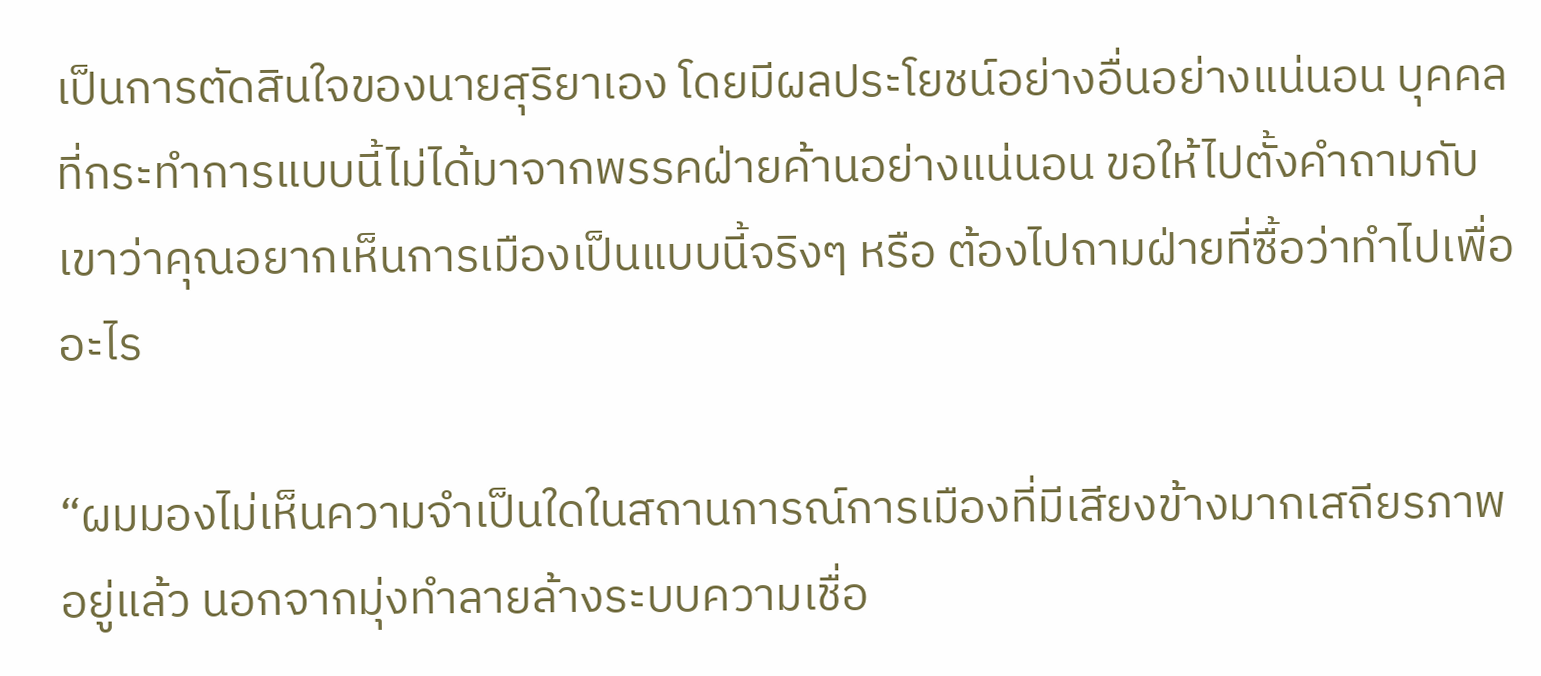เป็นการตัดสินใจของนายสุริยาเอง โดยมีผลประโยชน์อย่างอื่นอย่างแน่นอน บุคคลที่กระทำการแบบนี้ไม่ได้มาจากพรรคฝ่ายค้านอย่างแน่นอน ขอให้ไปตั้งคำถามกับเขาว่าคุณอยากเห็นการเมืองเป็นแบบนี้จริงๆ หรือ ต้องไปถามฝ่ายที่ซื้อว่าทำไปเพื่ออะไร

“ผมมองไม่เห็นความจำเป็นใดในสถานการณ์การเมืองที่มีเสียงข้างมากเสถียรภาพอยู่แล้ว นอกจากมุ่งทำลายล้างระบบความเชื่อ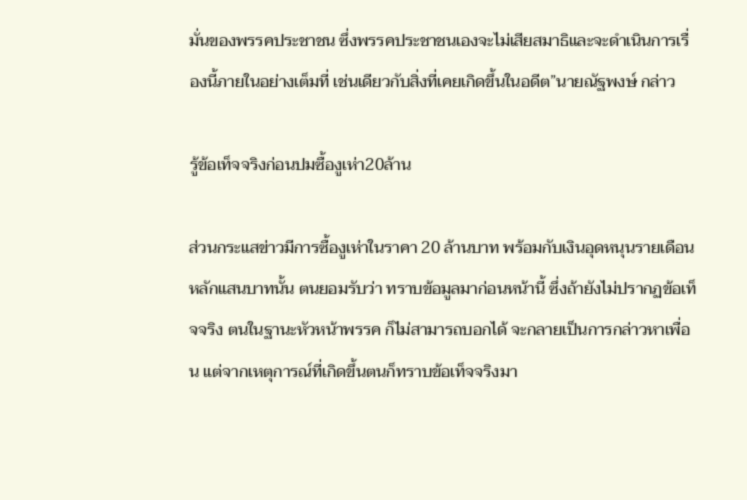มั่นของพรรคประชาชน ซึ่งพรรคประชาชนเองจะไม่เสียสมาธิและจะดำเนินการเรื่องนี้ภายในอย่างเต็มที่ เช่นเดียวกับสิ่งที่เคยเกิดขึ้นในอดีต”นายณัฐพงษ์ กล่าว

รู้ข้อเท็จจริงก่อนปมซื้องูเห่า20ล้าน

ส่วนกระแสข่าวมีการซื้องูเห่าในราคา 20 ล้านบาท พร้อมกับเงินอุดหนุนรายเดือนหลักแสนบาทนั้น ตนยอมรับว่า ทราบข้อมูลมาก่อนหน้านี้ ซึ่งถ้ายังไม่ปรากฏข้อเท็จจริง ตนในฐานะหัวหน้าพรรค ก็ไม่สามารถบอกได้ จะกลายเป็นการกล่าวหาเพื่อน แต่จากเหตุการณ์ที่เกิดขึ้นตนก็ทราบข้อเท็จจริงมา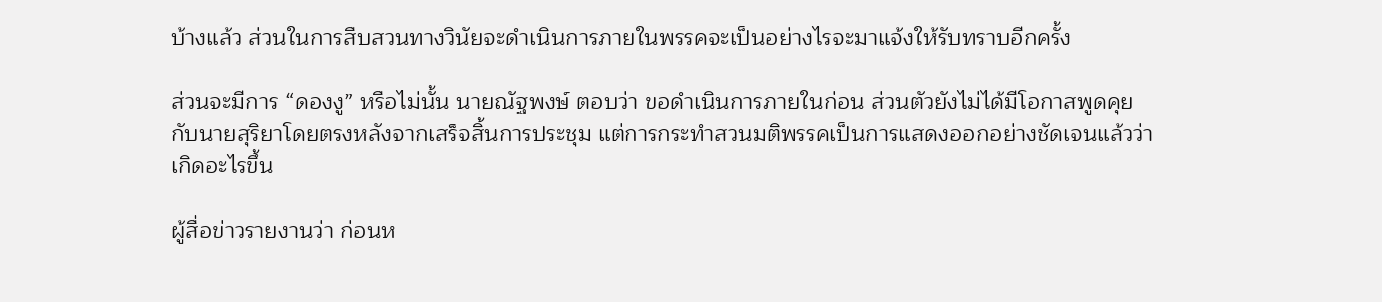บ้างแล้ว ส่วนในการสืบสวนทางวินัยจะดำเนินการภายในพรรคจะเป็นอย่างไรจะมาแจ้งให้รับทราบอีกครั้ง

ส่วนจะมีการ “ดองงู” หรือไม่นั้น นายณัฐพงษ์ ตอบว่า ขอดำเนินการภายในก่อน ส่วนตัวยังไม่ได้มีโอกาสพูดคุยกับนายสุริยาโดยตรงหลังจากเสร็จสิ้นการประชุม แต่การกระทำสวนมติพรรคเป็นการแสดงออกอย่างชัดเจนแล้วว่าเกิดอะไรขึ้น

ผู้สื่อข่าวรายงานว่า ก่อนห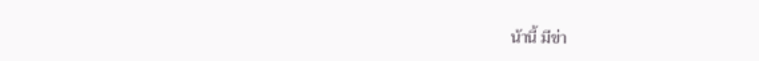น้านี้ มีข่า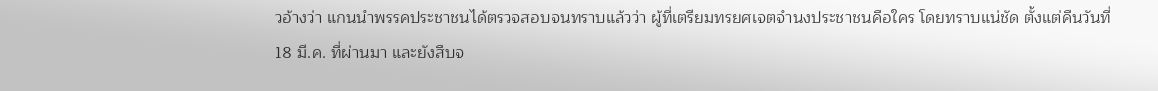วอ้างว่า แกนนำพรรคประชาชนได้ตรวจสอบจนทราบแล้วว่า ผู้ที่เตรียมทรยศเจตจำนงประชาชนคือใคร โดยทราบแน่ชัด ตั้งแต่คืนวันที่ 18 มี.ค. ที่ผ่านมา และยังสืบจ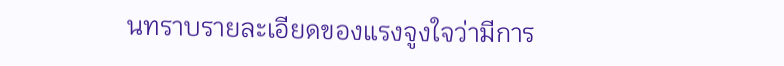นทราบรายละเอียดของแรงจูงใจว่ามีการ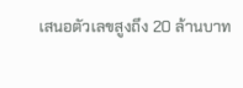เสนอตัวเลขสูงถึง 20 ล้านบาท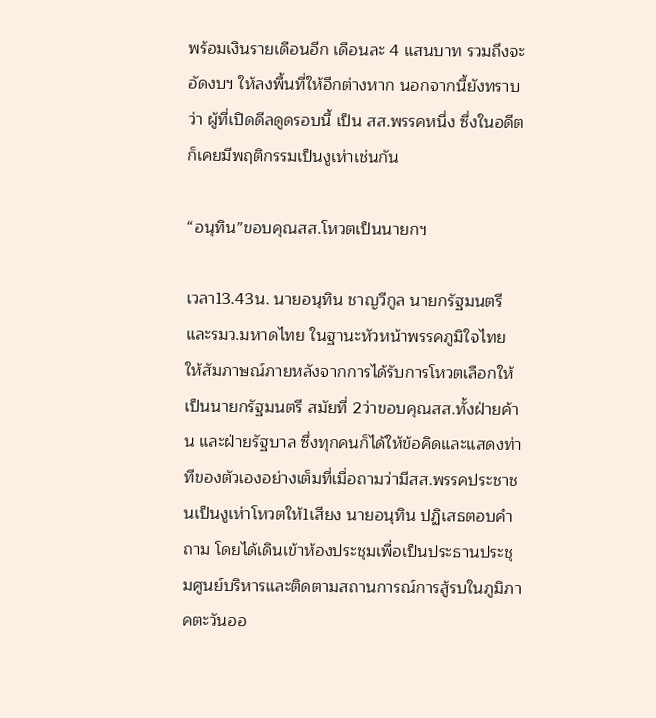พร้อมเงินรายเดือนอีก เดือนละ 4 แสนบาท รวมถึงจะอัดงบฯ ให้ลงพื้นที่ให้อีกต่างหาก นอกจากนี้ยังทราบว่า ผู้ที่เปิดดีลดูดรอบนี้ เป็น สส.พรรคหนึ่ง ซึ่งในอดีตก็เคยมีพฤติกรรมเป็นงูเห่าเช่นกัน

“อนุทิน”ขอบคุณสส.โหวตเป็นนายกฯ

เวลา13.43น. นายอนุทิน ชาญวีกูล นายกรัฐมนตรีและรมว.มหาดไทย ในฐานะหัวหน้าพรรคภูมิใจไทย ให้สัมภาษณ์ภายหลังจากการได้รับการโหวตเลือกให้เป็นนายกรัฐมนตรี สมัยที่ 2ว่าขอบคุณสส.ทั้งฝ่ายค้าน และฝ่ายรัฐบาล ซึ่งทุกคนก็ได้ให้ข้อคิดและแสดงท่าทีของตัวเองอย่างเต็มที่เมื่อถามว่ามีสส.พรรคประชาชนเป็นงูเห่าโหวตให้1เสียง นายอนุทิน ปฏิเสธตอบคำถาม โดยได้เดินเข้าห้องประชุมเพื่อเป็นประธานประชุมศูนย์บริหารและติดตามสถานการณ์การสู้รบในภูมิภาคตะวันออ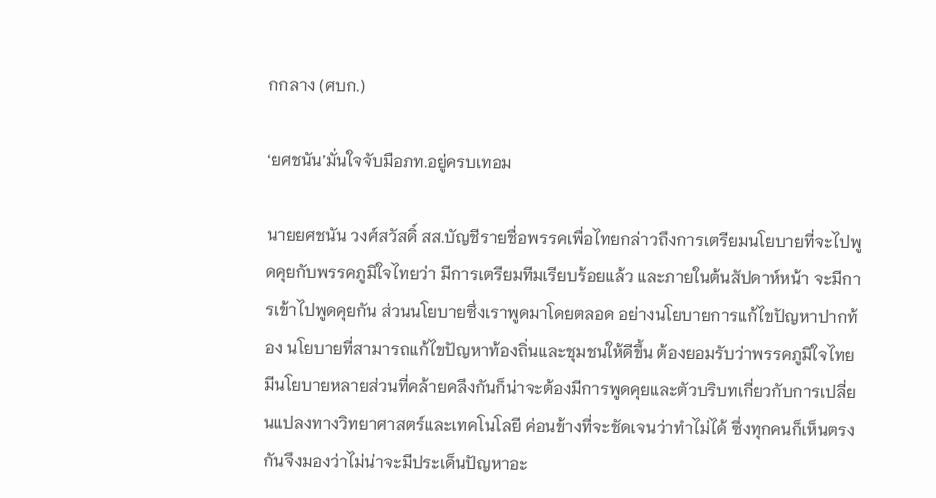กกลาง (ศบก.)

‘ยศชนัน’มั่นใจจับมือภท.อยู่ครบเทอม

นายยศชนัน วงศ์สวัสดิ์ สส.บัญชีรายชื่อพรรคเพื่อไทยกล่าวถึงการเตรียมนโยบายที่จะไปพูดคุยกับพรรคภูมิใจไทยว่า มีการเตรียมทีมเรียบร้อยแล้ว และภายในต้นสัปดาห์หน้า จะมีการเข้าไปพูดคุยกัน ส่วนนโยบายซึ่งเราพูดมาโดยตลอด อย่างนโยบายการแก้ไขปัญหาปากท้อง นโยบายที่สามารถแก้ไขปัญหาท้องถิ่นและชุมชนให้ดีขึ้น ต้องยอมรับว่าพรรคภูมิใจไทย มีนโยบายหลายส่วนที่คล้ายคลึงกันก็น่าจะต้องมีการพูดคุยและตัวบริบทเกี่ยวกับการเปลี่ยนแปลงทางวิทยาศาสตร์และเทคโนโลยี ค่อนข้างที่จะชัดเจนว่าทำไม่ได้ ซึ่งทุกคนก็เห็นตรงกันจึงมองว่าไม่น่าจะมีประเด็นปัญหาอะ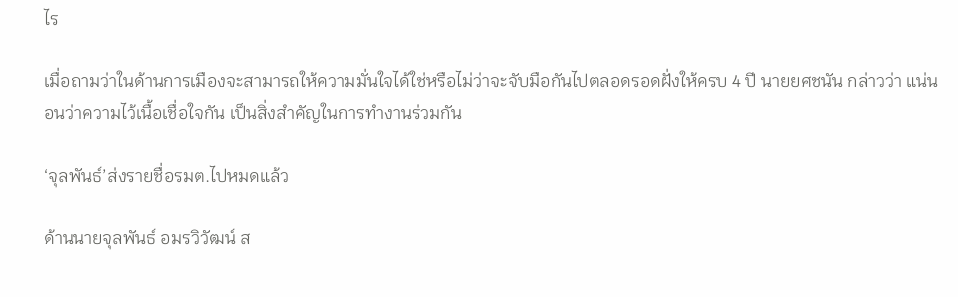ไร

เมื่อถามว่าในด้านการเมืองจะสามารถให้ความมั่นใจได้ใช่หรือไม่ว่าจะจับมือกันไปตลอดรอดฝั่งให้ครบ 4 ปี นายยศชนัน กล่าวว่า แน่นอนว่าความไว้เนื้อเชื่อใจกัน เป็นสิ่งสำคัญในการทำงานร่วมกัน

‘จุลพันธ์’ส่งรายชื่อรมต.ไปหมดแล้ว

ด้านนายจุลพันธ์ อมรวิวัฒน์ ส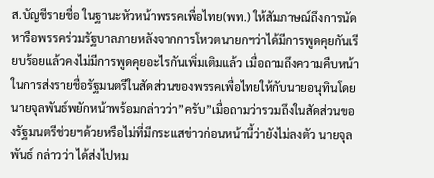ส.บัญชีรายชื่อ ในฐานะหัวหน้าพรรคเพื่อไทย(พท.) ให้สัมภาษณ์ถึงการนัดหารือพรรคร่วมรัฐบาลภายหลังจากการโหวตนายกฯว่าได้มีการพูดคุยกันเรียบร้อยแล้วคงไม่มีการพูดคุยอะไรกันเพิ่มเติมแล้ว เมื่อถามถึงความคืบหน้าในการส่งรายชื่อรัฐมนตรีในสัดส่วนของพรรคเพื่อไทยให้กับนายอนุทินโดยนายจุลพันธ์พยักหน้าพร้อมกล่าวว่า”ครับ”เมื่อถามว่ารวมถึงในสัดส่วนของรัฐมนตรีช่วยฯด้วยหรือไม่ที่มีกระแสข่าวก่อนหน้านี้ว่ายังไม่ลงตัว นายจุลพันธ์ กล่าวว่า ได้ส่งไปหม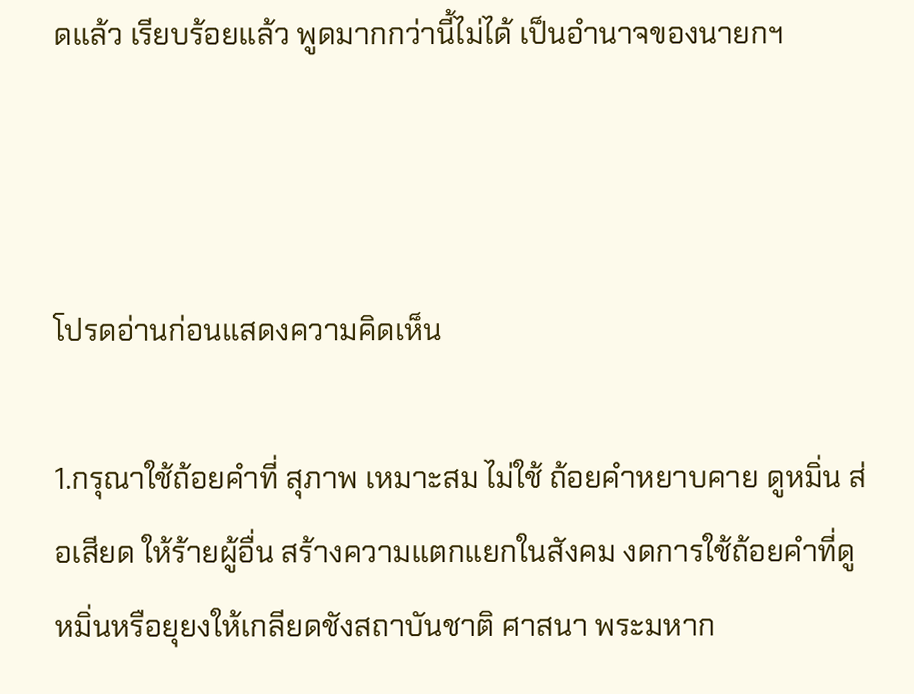ดแล้ว เรียบร้อยแล้ว พูดมากกว่านี้ไม่ได้ เป็นอำนาจของนายกฯ



โปรดอ่านก่อนแสดงความคิดเห็น

1.กรุณาใช้ถ้อยคำที่ สุภาพ เหมาะสม ไม่ใช้ ถ้อยคำหยาบคาย ดูหมิ่น ส่อเสียด ให้ร้ายผู้อื่น สร้างความแตกแยกในสังคม งดการใช้ถ้อยคำที่ดูหมิ่นหรือยุยงให้เกลียดชังสถาบันชาติ ศาสนา พระมหาก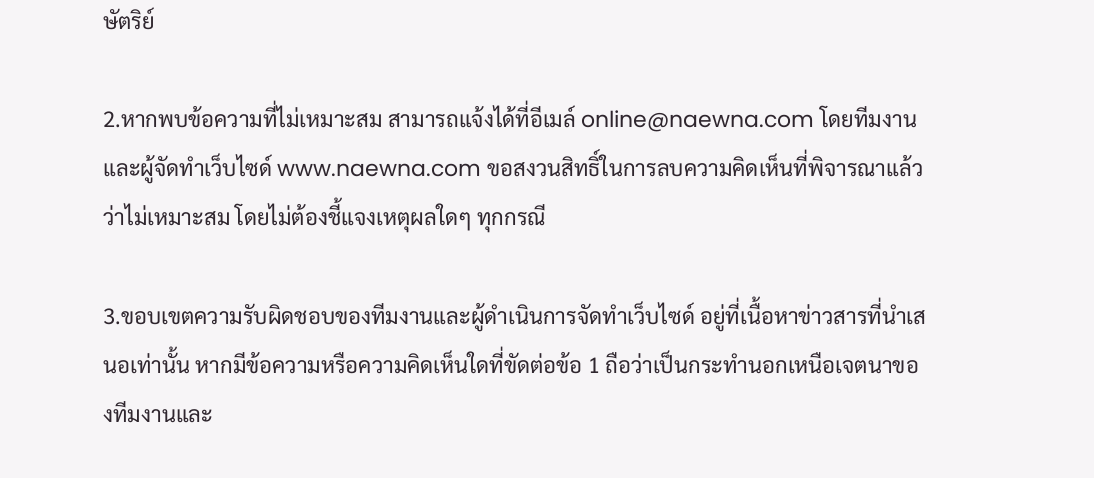ษัตริย์

2.หากพบข้อความที่ไม่เหมาะสม สามารถแจ้งได้ที่อีเมล์ online@naewna.com โดยทีมงานและผู้จัดทำเว็บไซด์ www.naewna.com ขอสงวนสิทธิ์ในการลบความคิดเห็นที่พิจารณาแล้วว่าไม่เหมาะสม โดยไม่ต้องชี้แจงเหตุผลใดๆ ทุกกรณี

3.ขอบเขตความรับผิดชอบของทีมงานและผู้ดำเนินการจัดทำเว็บไซด์ อยู่ที่เนื้อหาข่าวสารที่นำเสนอเท่านั้น หากมีข้อความหรือความคิดเห็นใดที่ขัดต่อข้อ 1 ถือว่าเป็นกระทำนอกเหนือเจตนาของทีมงานและ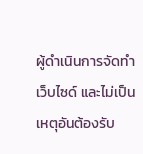ผู้ดำเนินการจัดทำเว็บไซด์ และไม่เป็นเหตุอันต้องรับ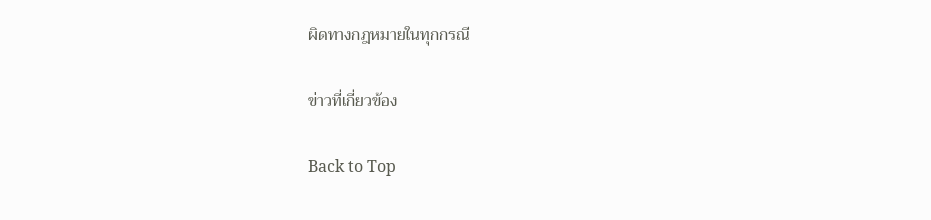ผิดทางกฎหมายในทุกกรณี

ข่าวที่เกี่ยวข้อง

Back to Top